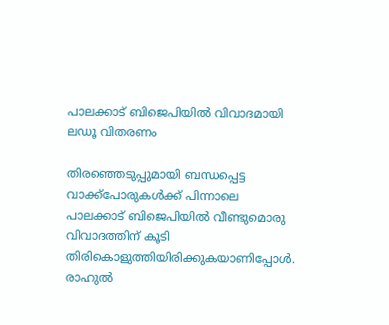പാലക്കാട് ബിജെപിയില്‍ വിവാദമായി ലഡൂ വിതരണം

തിരഞ്ഞെടുപ്പുമായി ബന്ധപ്പെട്ട വാക്ക്‌പോരുകള്‍ക്ക് പിന്നാലെ പാലക്കാട് ബിജെപിയില്‍ വീണ്ടുമൊരു വിവാദത്തിന് കൂടി തിരികൊളുത്തിയിരിക്കുകയാണിപ്പോള്‍. രാഹുല്‍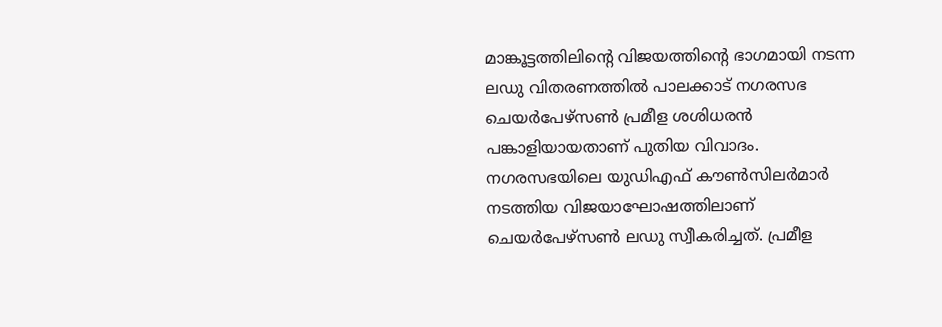മാങ്കൂട്ടത്തിലിന്റെ വിജയത്തിന്റെ ഭാഗമായി നടന്ന ലഡു വിതരണത്തില്‍ പാലക്കാട് നഗരസഭ ചെയര്‍പേഴ്‌സണ്‍ പ്രമീള ശശിധരന്‍ പങ്കാളിയായതാണ് പുതിയ വിവാദം. നഗരസഭയിലെ യുഡിഎഫ് കൗണ്‍സിലര്‍മാര്‍ നടത്തിയ വിജയാഘോഷത്തിലാണ് ചെയര്‍പേഴ്‌സണ്‍ ലഡു സ്വീകരിച്ചത്. പ്രമീള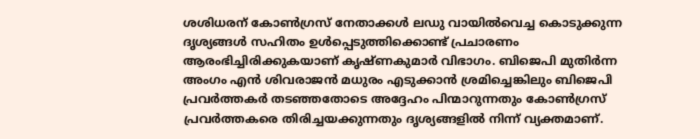ശശിധരന് കോണ്‍ഗ്രസ് നേതാക്കള്‍ ലഡു വായില്‍വെച്ച കൊടുക്കുന്ന ദൃശ്യങ്ങള്‍ സഹിതം ഉള്‍പ്പെടുത്തിക്കൊണ്ട് പ്രചാരണം ആരംഭിച്ചിരിക്കുകയാണ് കൃഷ്ണകുമാര്‍ വിഭാഗം. ബിജെപി മുതിര്‍ന്ന അംഗം എന്‍ ശിവരാജന്‍ മധുരം എടുക്കാന്‍ ശ്രമിച്ചെങ്കിലും ബിജെപി പ്രവര്‍ത്തകര്‍ തടഞ്ഞതോടെ അദ്ദേഹം പിന്മാറുന്നതും കോണ്‍ഗ്രസ് പ്രവര്‍ത്തകരെ തിരിച്ചയക്കുന്നതും ദൃശ്യങ്ങളില്‍ നിന്ന് വ്യക്തമാണ്.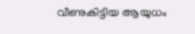വീണുകിട്ടിയ ആയുധം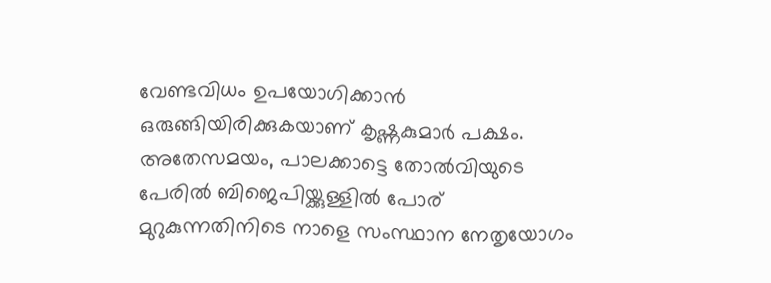വേണ്ടവിധം ഉപയോഗിക്കാന്‍ ഒരുങ്ങിയിരിക്കുകയാണ് കൃഷ്ണകുമാര്‍ പക്ഷം.
അതേസമയം, പാലക്കാട്ടെ തോല്‍വിയുടെ പേരില്‍ ബിജെപിയ്ക്കുള്ളില്‍ പോര് മുറുകുന്നതിനിടെ നാളെ സംസ്ഥാന നേതൃയോഗം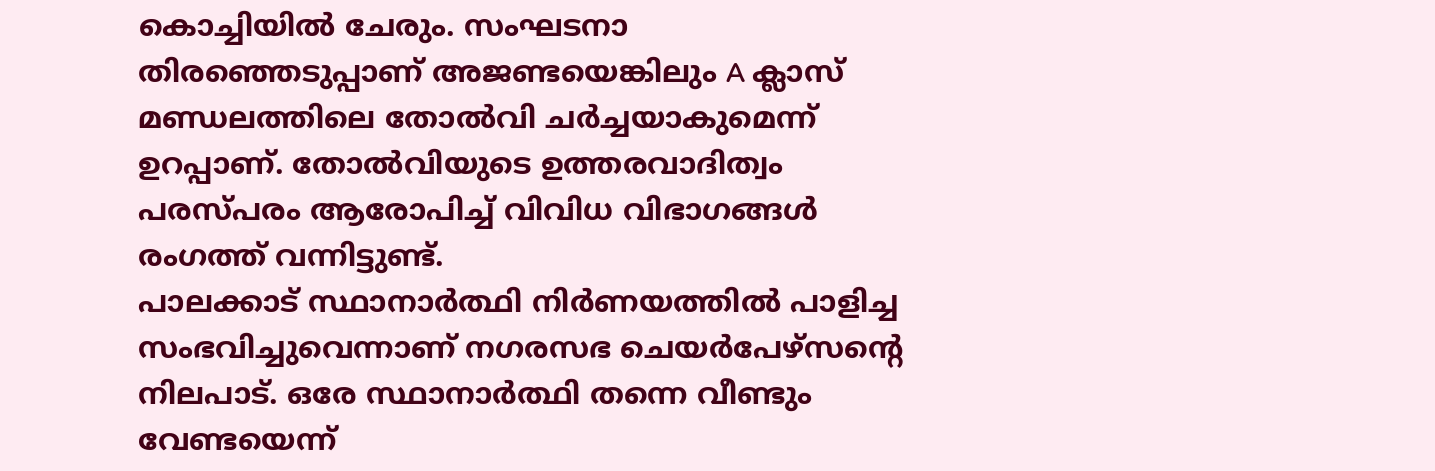കൊച്ചിയില്‍ ചേരും. സംഘടനാ തിരഞ്ഞെടുപ്പാണ് അജണ്ടയെങ്കിലും A ക്ലാസ് മണ്ഡലത്തിലെ തോല്‍വി ചര്‍ച്ചയാകുമെന്ന് ഉറപ്പാണ്. തോല്‍വിയുടെ ഉത്തരവാദിത്വം പരസ്പരം ആരോപിച്ച് വിവിധ വിഭാഗങ്ങള്‍ രംഗത്ത് വന്നിട്ടുണ്ട്.
പാലക്കാട് സ്ഥാനാര്‍ത്ഥി നിര്‍ണയത്തില്‍ പാളിച്ച സംഭവിച്ചുവെന്നാണ് നഗരസഭ ചെയര്‍പേഴ്‌സന്റെ നിലപാട്. ഒരേ സ്ഥാനാര്‍ത്ഥി തന്നെ വീണ്ടും വേണ്ടയെന്ന്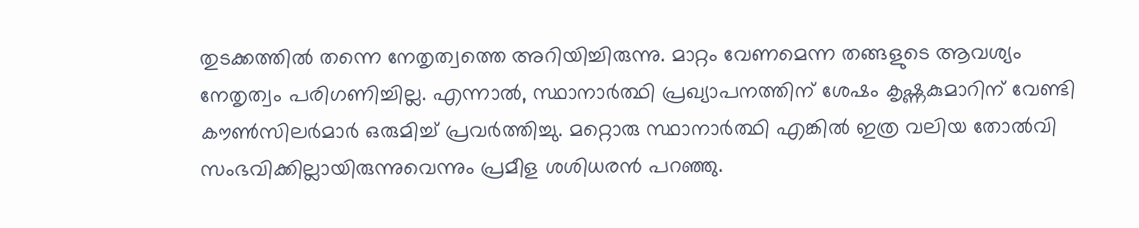തുടക്കത്തില്‍ തന്നെ നേതൃത്വത്തെ അറിയിച്ചിരുന്നു. മാറ്റം വേണമെന്ന തങ്ങളുടെ ആവശ്യം നേതൃത്വം പരിഗണിച്ചില്ല. എന്നാല്‍, സ്ഥാനാര്‍ത്ഥി പ്രഖ്യാപനത്തിന് ശേഷം കൃഷ്ണകുമാറിന് വേണ്ടി കൗണ്‍സിലര്‍മാര്‍ ഒരുമിച്ച് പ്രവര്‍ത്തിച്ചു. മറ്റൊരു സ്ഥാനാര്‍ത്ഥി എങ്കില്‍ ഇത്ര വലിയ തോല്‍വി സംഭവിക്കില്ലായിരുന്നുവെന്നും പ്രമീള ശശിധരന്‍ പറഞ്ഞു.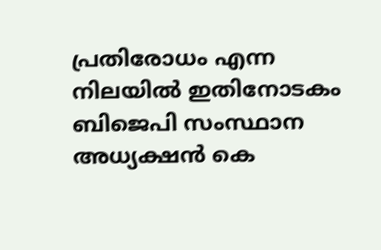പ്രതിരോധം എന്ന നിലയില്‍ ഇതിനോടകം ബിജെപി സംസ്ഥാന അധ്യക്ഷന്‍ കെ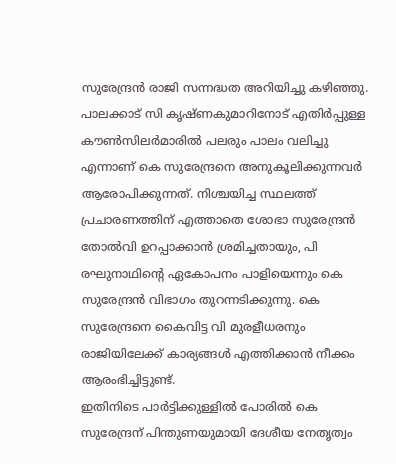സുരേന്ദ്രന്‍ രാജി സന്നദ്ധത അറിയിച്ചു കഴിഞ്ഞു. പാലക്കാട് സി കൃഷ്ണകുമാറിനോട് എതിര്‍പ്പുള്ള കൗണ്‍സിലര്‍മാരില്‍ പലരും പാലം വലിച്ചു എന്നാണ് കെ സുരേന്ദ്രനെ അനുകൂലിക്കുന്നവര്‍ ആരോപിക്കുന്നത്. നിശ്ചയിച്ച സ്ഥലത്ത് പ്രചാരണത്തിന് എത്താതെ ശോഭാ സുരേന്ദ്രന്‍ തോല്‍വി ഉറപ്പാക്കാന്‍ ശ്രമിച്ചതായും, പി രഘുനാഥിന്റെ ഏകോപനം പാളിയെന്നും കെ സുരേന്ദ്രന്‍ വിഭാഗം തുറന്നടിക്കുന്നു. കെ സുരേന്ദ്രനെ കൈവിട്ട വി മുരളീധരനും രാജിയിലേക്ക് കാര്യങ്ങള്‍ എത്തിക്കാന്‍ നീക്കം ആരംഭിച്ചിട്ടുണ്ട്.
ഇതിനിടെ പാര്‍ട്ടിക്കുള്ളില്‍ പോരില്‍ കെ സുരേന്ദ്രന് പിന്തുണയുമായി ദേശീയ നേതൃത്വം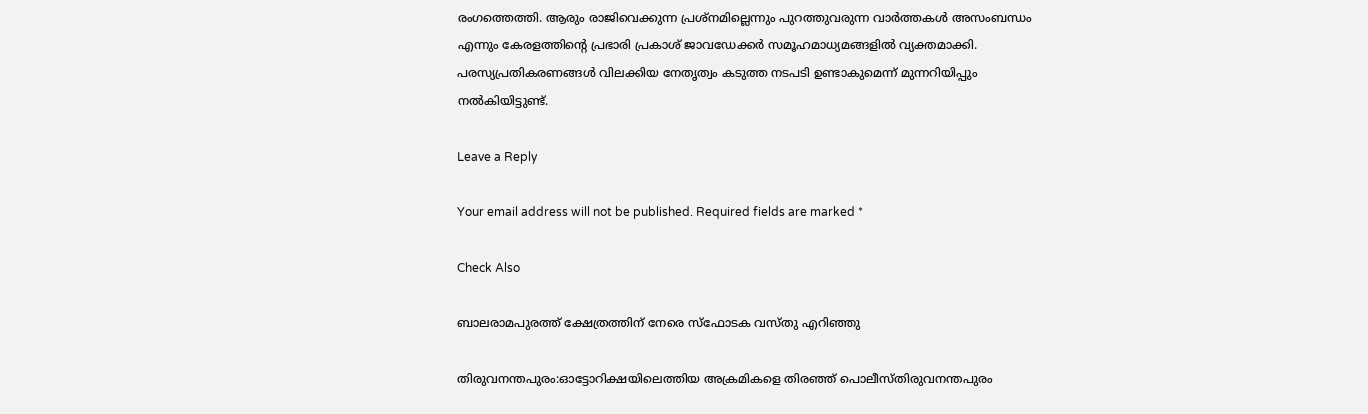രംഗത്തെത്തി. ആരും രാജിവെക്കുന്ന പ്രശ്‌നമില്ലെന്നും പുറത്തുവരുന്ന വാര്‍ത്തകള്‍ അസംബന്ധം എന്നും കേരളത്തിന്റെ പ്രഭാരി പ്രകാശ് ജാവഡേക്കര്‍ സമൂഹമാധ്യമങ്ങളില്‍ വ്യക്തമാക്കി. പരസ്യപ്രതികരണങ്ങള്‍ വിലക്കിയ നേതൃത്വം കടുത്ത നടപടി ഉണ്ടാകുമെന്ന് മുന്നറിയിപ്പും നല്‍കിയിട്ടുണ്ട്.

Leave a Reply

Your email address will not be published. Required fields are marked *

Check Also

ബാലരാമപുരത്ത് ക്ഷേത്രത്തിന് നേരെ സ്‌ഫോടക വസ്തു എറിഞ്ഞു

തിരുവനന്തപുരം:ഓട്ടോറിക്ഷയിലെത്തിയ അക്രമികളെ തിരഞ്ഞ് പൊലീസ്തിരുവനന്തപുരം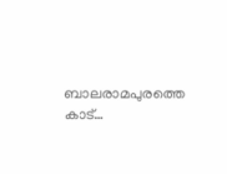ബാലരാമപുരത്തെ കാട്…